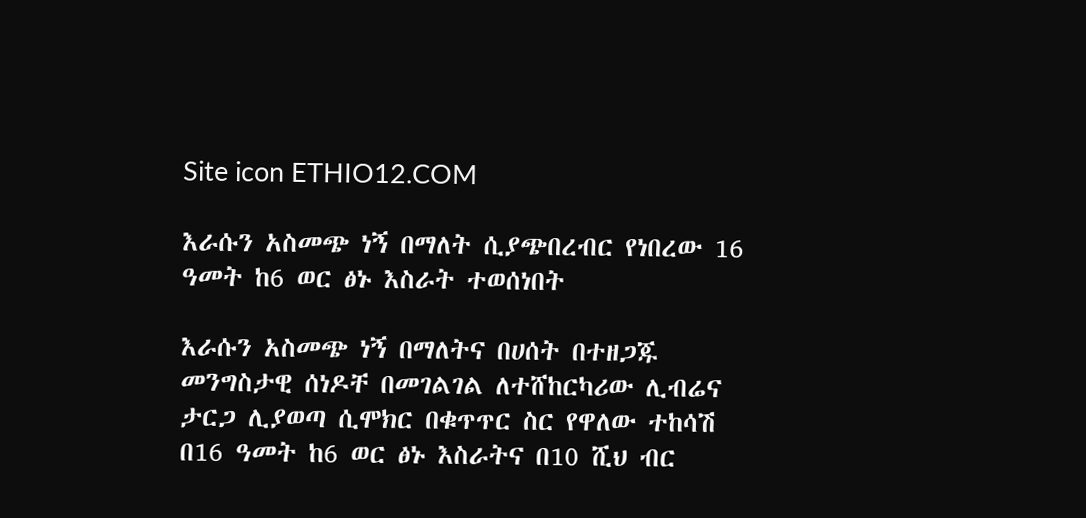Site icon ETHIO12.COM

እራሱን አስመጭ ነኝ በማለት ሲያጭበረብር የነበረው 16 ዓመት ከ6 ወር ፅኑ እስራት ተወሰነበት

እራሱን አስመጭ ነኝ በማለትና በሀሰት በተዘጋጁ መንግስታዊ ሰነዶቸ በመገልገል ለተሸከርካሪው ሊብሬና ታርጋ ሊያወጣ ሲሞክር በቁጥጥር ስር የዋለው ተከሳሽ በ16 ዓመት ከ6 ወር ፅኑ እስራትና በ10 ሺህ ብር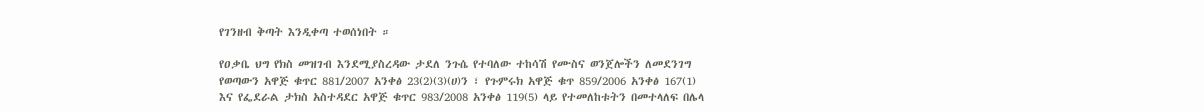የገንዘብ ቅጣት እንዲቀጣ ተወሰነበት ።

የዐቃቤ ህግ የክስ መዝገብ እንደሚያስረዳው ታደለ ንጉሴ የተባለው ተከሳሽ የሙስና ወንጀሎችን ለመደንገግ የወጣውን አዋጅ ቁጥር 881/2007 አንቀፅ 23(2)(3)(ሀ)ን ፣ የጉምሩክ አዋጅ ቁጥ 859/2006 አንቀፅ 167(1) እና የፌደራል ታክስ አስተዳደር አዋጅ ቁጥር 983/2008 አንቀፅ 119(5) ላይ የተመለከቱትን በመተላለፍ በሌላ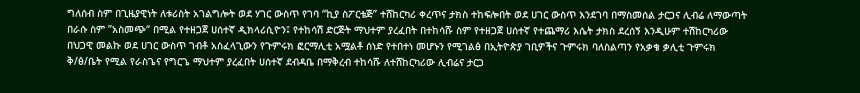ግለሰብ ስም በጊዜያዊነት ለቱሪስት አገልግሎት ወደ ሃገር ውስጥ የገባ “ኪያ ስፖርቴጅ” ተሸከርካሪ ቀረጥና ታክስ ተከፍሎበት ወደ ሀገር ውስጥ እንደገባ በማስመሰል ታርጋና ሊብሬ ለማውጣት በራሱ ስም ”አስመጭ“ በሚል የተዘጋጀ ሀሰተኛ ዲክላሪሲዮን፤ የተከሳሽ ድርጅት ማህተም ያረፈበት በተከሳሹ ስም የተዘጋጀ ሀሰተኛ የተጨማሪ እሴት ታክስ ደረሰኝ እንዲሁም ተሽከርካሪው በህጋዊ መልኩ ወደ ሀገር ውስጥ ገብቶ አስፈላጊውን የጉምሩክ ፎርማሊቲ አሟልቶ ሰነድ የተበተነ መሆኑን የሚገልፅ በኢትዮጵያ ገቢዎችና ጉምሩክ ባለስልጣን የአቃቄ ቃሊቲ ጉምሩክ ቅ/ፅ/ቤት የሚል የራስጌና የግርጌ ማህተም ያረፈበት ሀሰተኛ ደብዳቤ በማቅረብ ተከሳሹ ለተሸከርካሪው ሊብሬና ታርጋ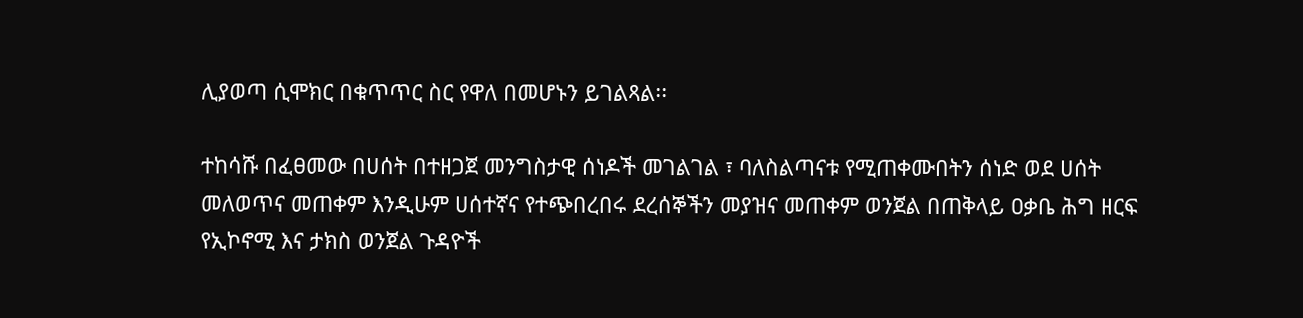ሊያወጣ ሲሞክር በቁጥጥር ስር የዋለ በመሆኑን ይገልጻል፡፡

ተከሳሹ በፈፀመው በሀሰት በተዘጋጀ መንግስታዊ ሰነዶች መገልገል ፣ ባለስልጣናቱ የሚጠቀሙበትን ሰነድ ወደ ሀሰት መለወጥና መጠቀም እንዲሁም ሀሰተኛና የተጭበረበሩ ደረሰኞችን መያዝና መጠቀም ወንጀል በጠቅላይ ዐቃቤ ሕግ ዘርፍ የኢኮኖሚ እና ታክስ ወንጀል ጉዳዮች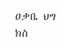ዐቃቤ ህግ ክስ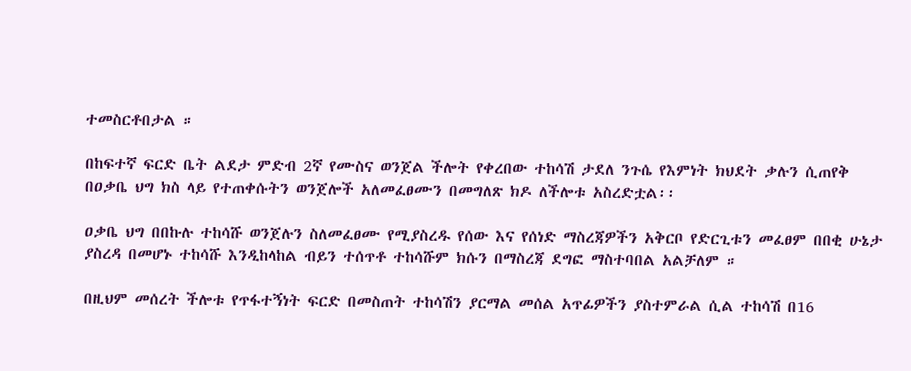ተመስርቶበታል ።

በከፍተኛ ፍርድ ቤት ልደታ ምድብ 2ኛ የሙስና ወንጀል ችሎት የቀረበው ተከሳሽ ታደለ ንጉሴ የእምነት ክህደት ቃሉን ሲጠየቅ በዐቃቤ ህግ ክስ ላይ የተጠቀሱትን ወንጀሎች አለመፈፀሙን በመግለጽ ክዶ ለችሎቱ አስረድቷል፡፡

ዐቃቤ ህግ በበኩሉ ተከሳሹ ወንጀሉን ስለመፈፀሙ የሚያስረዱ የሰው እና የሰነድ ማስረጃዎችን አቅርቦ የድርጊቱን መፈፀም በበቂ ሁኔታ ያስረዳ በመሆኑ ተከሳሹ እንዲከላከል ብይን ተሰጥቶ ተከሳሹም ክሱን በማስረጃ ደግፎ ማስተባበል አልቻለም ።

በዚህም መሰረት ችሎቱ የጥፋተኝነት ፍርድ በመስጠት ተከሳሽን ያርማል መሰል አጥፊዎችን ያስተምራል ሲል ተከሳሽ በ16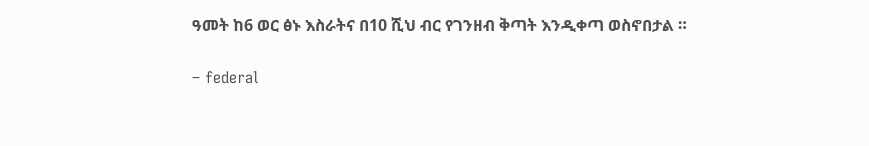ዓመት ከ6 ወር ፅኑ እስራትና በ10 ሺህ ብር የገንዘብ ቅጣት እንዲቀጣ ወስኖበታል ።

– federal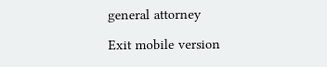general attorney

Exit mobile version